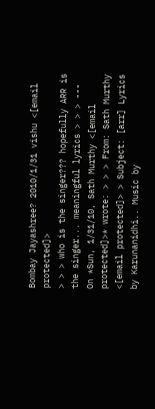Bombay Jayashree? 2010/1/31 vishu <[email protected]>
> > > who is the singer??? hopefully ARR is the singer... meaningful lyrics > > > --- On *Sun, 1/31/10, Sath Murthy <[email protected]>* wrote: > > > From: Sath Murthy <[email protected]> > Subject: [arr] Lyrics by Karunanidhi.. Music by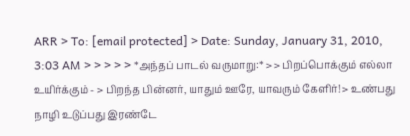ARR > To: [email protected] > Date: Sunday, January 31, 2010, 3:03 AM > > > > > *அந்தப் பாடல் வருமாறு:* > > பிறப்பொக்கும் எல்லா உயிர்க்கும் - > பிறந்த பின்னர், யாதும் ஊரே, யாவரும் கேளிர்! > உண்பது நாழி உடுப்பது இரண்டே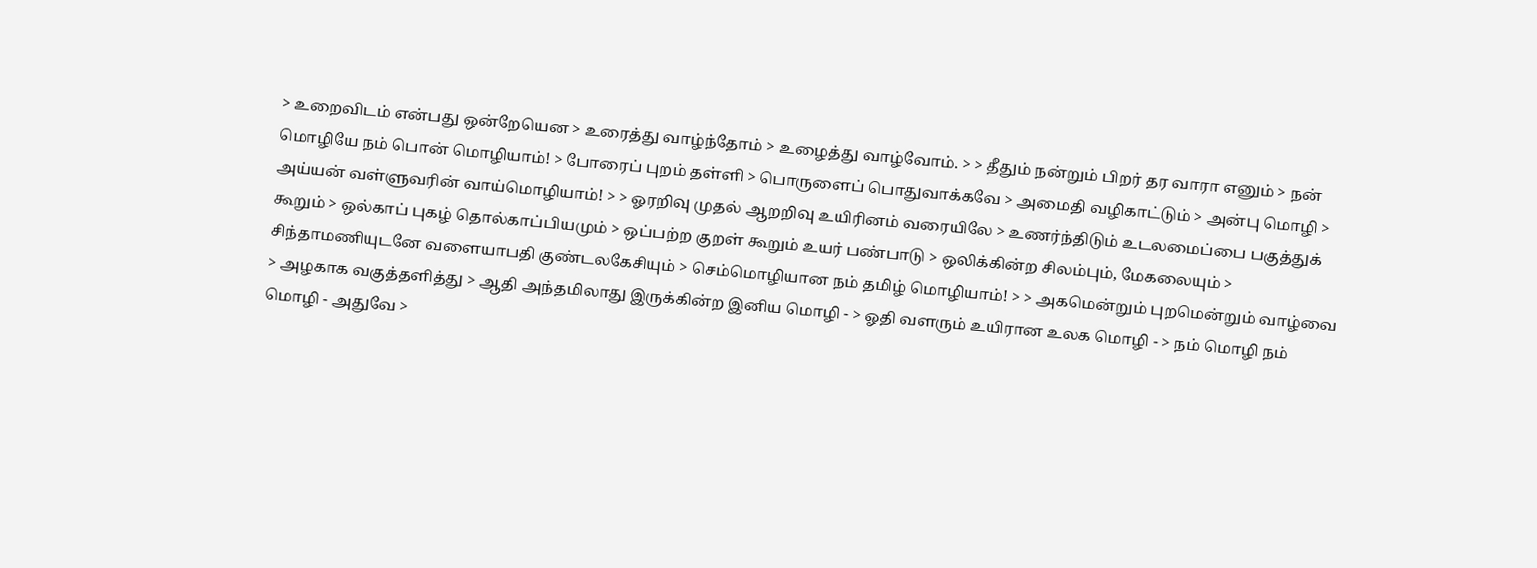> உறைவிடம் என்பது ஒன்றேயென > உரைத்து வாழ்ந்தோம் > உழைத்து வாழ்வோம். > > தீதும் நன்றும் பிறர் தர வாரா எனும் > நன் மொழியே நம் பொன் மொழியாம்! > போரைப் புறம் தள்ளி > பொருளைப் பொதுவாக்கவே > அமைதி வழிகாட்டும் > அன்பு மொழி > அய்யன் வள்ளுவரின் வாய்மொழியாம்! > > ஓரறிவு முதல் ஆறறிவு உயிரினம் வரையிலே > உணர்ந்திடும் உடலமைப்பை பகுத்துக் கூறும் > ஒல்காப் புகழ் தொல்காப்பியமும் > ஒப்பற்ற குறள் கூறும் உயர் பண்பாடு > ஒலிக்கின்ற சிலம்பும், மேகலையும் > சிந்தாமணியுடனே வளையாபதி குண்டலகேசியும் > செம்மொழியான நம் தமிழ் மொழியாம்! > > அகமென்றும் புறமென்றும் வாழ்வை > அழகாக வகுத்தளித்து > ஆதி அந்தமிலாது இருக்கின்ற இனிய மொழி - > ஓதி வளரும் உயிரான உலக மொழி - > நம் மொழி நம் மொழி - அதுவே >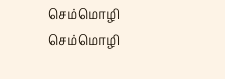செம்மொழி செம்மொழி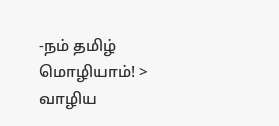-நம் தமிழ் மொழியாம்! > வாழிய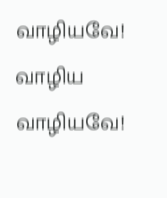வாழியவே! வாழிய வாழியவே!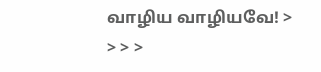வாழிய வாழியவே! > > > >